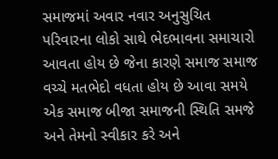સમાજમાં અવાર નવાર અનુસુચિત પરિવારના લોકો સાથે ભેદભાવના સમાચારો આવતા હોય છે જેના કારણે સમાજ સમાજ વચ્ચે મતભેદો વધતા હોય છે આવા સમયે એક સમાજ બીજા સમાજની સ્થિતિ સમજે અને તેમનો સ્વીકાર કરે અને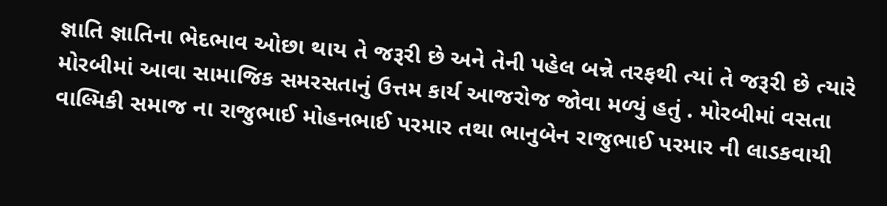જ્ઞાતિ જ્ઞાતિના ભેદભાવ ઓછા થાય તે જરૂરી છે અને તેની પહેલ બન્ને તરફથી ત્યાં તે જરૂરી છે ત્યારે મોરબીમાં આવા સામાજિક સમરસતાનું ઉત્તમ કાર્ય આજરોજ જોવા મળ્યું હતું . મોરબીમાં વસતા વાલ્મિકી સમાજ ના રાજુભાઈ મોહનભાઈ પરમાર તથા ભાનુબેન રાજુભાઈ પરમાર ની લાડકવાયી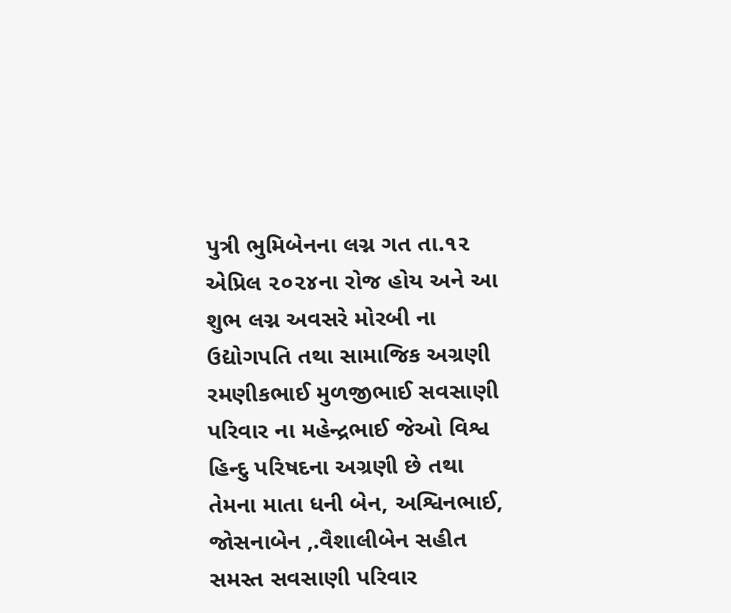પુત્રી ભુમિબેનના લગ્ન ગત તા.૧૨ એપ્રિલ ૨૦૨૪ના રોજ હોય અને આ શુભ લગ્ન અવસરે મોરબી ના ઉદ્યોગપતિ તથા સામાજિક અગ્રણી રમણીકભાઈ મુળજીભાઈ સવસાણી પરિવાર ના મહેન્દ્રભાઈ જેઓ વિશ્વ હિન્દુ પરિષદના અગ્રણી છે તથા તેમના માતા ધની બેન, અશ્વિનભાઈ, જોસનાબેન ,.વૈશાલીબેન સહીત સમસ્ત સવસાણી પરિવાર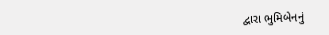દ્વારા ભુમિબેનનું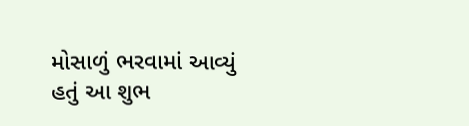મોસાળું ભરવામાં આવ્યું હતું આ શુભ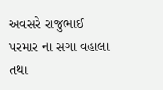અવસરે રાજુભાઈ પરમાર ના સગા વહાલા તથા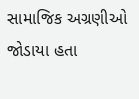સામાજિક અગ્રણીઓ જોડાયા હતા